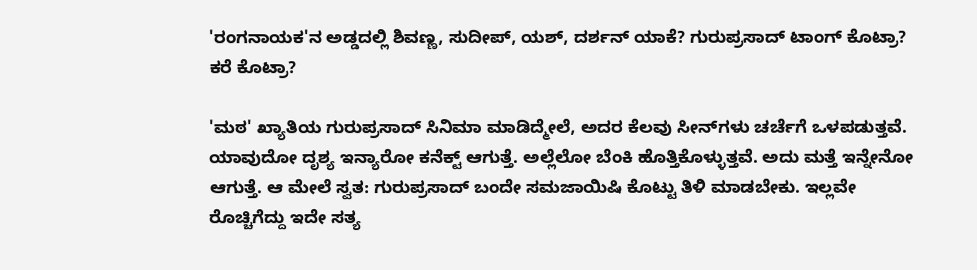'ರಂಗನಾಯಕ'ನ ಅಡ್ಡದಲ್ಲಿ ಶಿವಣ್ಣ, ಸುದೀಪ್, ಯಶ್, ದರ್ಶನ್ ಯಾಕೆ? ಗುರುಪ್ರಸಾದ್ ಟಾಂಗ್ ಕೊಟ್ರಾ? ಕರೆ ಕೊಟ್ರಾ?

'ಮಠ' ಖ್ಯಾತಿಯ ಗುರುಪ್ರಸಾದ್ ಸಿನಿಮಾ ಮಾಡಿದ್ಮೇಲೆ, ಅದರ ಕೆಲವು ಸೀನ್‌ಗಳು ಚರ್ಚೆಗೆ ಒಳಪಡುತ್ತವೆ. ಯಾವುದೋ ದೃಶ್ಯ ಇನ್ಯಾರೋ ಕನೆಕ್ಟ್ ಆಗುತ್ತೆ. ಅಲ್ಲೆಲೋ ಬೆಂಕಿ ಹೊತ್ತಿಕೊಳ್ಳುತ್ತವೆ. ಅದು ಮತ್ತೆ ಇನ್ನೇನೋ ಆಗುತ್ತೆ. ಆ ಮೇಲೆ ಸ್ವತ: ಗುರುಪ್ರಸಾದ್ ಬಂದೇ ಸಮಜಾಯಿಷಿ ಕೊಟ್ಟು ತಿಳಿ ಮಾಡಬೇಕು. ಇಲ್ಲವೇ ರೊಚ್ಚಿಗೆದ್ದು ಇದೇ ಸತ್ಯ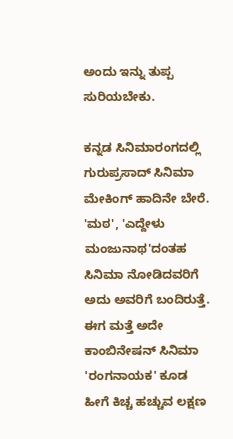ಅಂದು ಇನ್ನು ತುಪ್ಪ ಸುರಿಯಬೇಕು.

ಕನ್ನಡ ಸಿನಿಮಾರಂಗದಲ್ಲಿ ಗುರುಪ್ರಸಾದ್ ಸಿನಿಮಾ ಮೇಕಿಂಗ್ ಹಾದಿನೇ ಬೇರೆ. 'ಮಠ', 'ಎದ್ದೇಳು ಮಂಜುನಾಥ'ದಂತಹ ಸಿನಿಮಾ ನೋಡಿದವರಿಗೆ ಅದು ಅವರಿಗೆ ಬಂದಿರುತ್ತೆ. ಈಗ ಮತ್ತೆ ಅದೇ ಕಾಂಬಿನೇಷನ್ ಸಿನಿಮಾ 'ರಂಗನಾಯಕ' ಕೂಡ ಹೀಗೆ ಕಿಚ್ಚ ಹಚ್ಚುವ ಲಕ್ಷಣ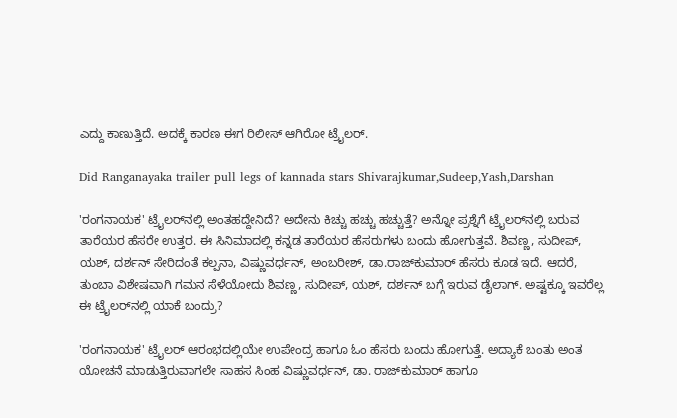ಎದ್ದು ಕಾಣುತ್ತಿದೆ. ಅದಕ್ಕೆ ಕಾರಣ ಈಗ ರಿಲೀಸ್ ಆಗಿರೋ ಟ್ರೈಲರ್.

Did Ranganayaka trailer pull legs of kannada stars Shivarajkumar,Sudeep,Yash,Darshan

'ರಂಗನಾಯಕ' ಟ್ರೈಲರ್‌ನಲ್ಲಿ ಅಂತಹದ್ದೇನಿದೆ? ಅದೇನು ಕಿಚ್ಚು ಹಚ್ಚು ಹಚ್ಚುತ್ತೆ? ಅನ್ನೋ ಪ್ರಶ್ನೆಗೆ ಟ್ರೈಲರ್‌ನಲ್ಲಿ ಬರುವ ತಾರೆಯರ ಹೆಸರೇ ಉತ್ತರ. ಈ ಸಿನಿಮಾದಲ್ಲಿ ಕನ್ನಡ ತಾರೆಯರ ಹೆಸರುಗಳು ಬಂದು ಹೋಗುತ್ತವೆ. ಶಿವಣ್ಣ, ಸುದೀಪ್, ಯಶ್, ದರ್ಶನ್ ಸೇರಿದಂತೆ ಕಲ್ಪನಾ, ವಿಷ್ಣುವರ್ಧನ್, ಅಂಬರೀಶ್, ಡಾ.ರಾಜ್‌ಕುಮಾರ್ ಹೆಸರು ಕೂಡ ಇದೆ. ಆದರೆ, ತುಂಬಾ ವಿಶೇಷವಾಗಿ ಗಮನ ಸೆಳೆಯೋದು ಶಿವಣ್ಣ, ಸುದೀಪ್, ಯಶ್, ದರ್ಶನ್ ಬಗ್ಗೆ ಇರುವ ಡೈಲಾಗ್. ಅಷ್ಟಕ್ಕೂ ಇವರೆಲ್ಲ ಈ ಟ್ರೈಲರ್‌ನಲ್ಲಿ ಯಾಕೆ ಬಂದ್ರು?

'ರಂಗನಾಯಕ' ಟ್ರೈಲರ್ ಆರಂಭದಲ್ಲಿಯೇ ಉಪೇಂದ್ರ ಹಾಗೂ ಓಂ ಹೆಸರು ಬಂದು ಹೋಗುತ್ತೆ. ಅದ್ಯಾಕೆ ಬಂತು ಅಂತ ಯೋಚನೆ ಮಾಡುತ್ತಿರುವಾಗಲೇ ಸಾಹಸ ಸಿಂಹ ವಿಷ್ಣುವರ್ಧನ್, ಡಾ. ರಾಜ್‌ಕುಮಾರ್ ಹಾಗೂ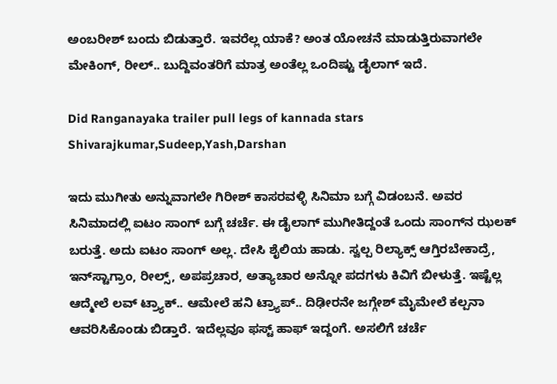ಅಂಬರೀಶ್ ಬಂದು ಬಿಡುತ್ತಾರೆ. ಇವರೆಲ್ಲ ಯಾಕೆ? ಅಂತ ಯೋಚನೆ ಮಾಡುತ್ತಿರುವಾಗಲೇ ಮೇಕಿಂಗ್, ರೀಲ್.. ಬುದ್ದಿವಂತರಿಗೆ ಮಾತ್ರ ಅಂತೆಲ್ಲ ಒಂದಿಷ್ಟು ಡೈಲಾಗ್ ಇದೆ.

Did Ranganayaka trailer pull legs of kannada stars Shivarajkumar,Sudeep,Yash,Darshan

ಇದು ಮುಗೀತು ಅನ್ನುವಾಗಲೇ ಗಿರೀಶ್ ಕಾಸರವಳ್ಳಿ ಸಿನಿಮಾ ಬಗ್ಗೆ ವಿಡಂಬನೆ. ಅವರ ಸಿನಿಮಾದಲ್ಲಿ ಐಟಂ ಸಾಂಗ್ ಬಗ್ಗೆ ಚರ್ಚೆ. ಈ ಡೈಲಾಗ್ ಮುಗೀತಿದ್ದಂತೆ ಒಂದು ಸಾಂಗ್‌ನ ಝಲಕ್ ಬರುತ್ತೆ. ಅದು ಐಟಂ ಸಾಂಗ್ ಅಲ್ಲ. ದೇಸಿ ಶೈಲಿಯ ಹಾಡು. ಸ್ವಲ್ಪ ರಿಲ್ಯಾಕ್ಸ್ ಆಗ್ತಿರಬೇಕಾದ್ರೆ, ಇನ್‌ಸ್ಟಾಗ್ರಾಂ, ರೀಲ್ಸ್, ಅಪಪ್ರಚಾರ, ಅತ್ಯಾಚಾರ ಅನ್ನೋ ಪದಗಳು ಕಿವಿಗೆ ಬೀಳುತ್ತೆ. ಇಷ್ಟೆಲ್ಲ ಆದ್ಮೇಲೆ ಲವ್ ಟ್ರ್ಯಾಕ್.. ಆಮೇಲೆ ಹನಿ ಟ್ರ್ಯಾಪ್.. ದಿಢೀರನೇ ಜಗ್ಗೇಶ್ ಮೈಮೇಲೆ ಕಲ್ಪನಾ ಆವರಿಸಿಕೊಂಡು ಬಿಡ್ತಾರೆ. ಇದೆಲ್ಲವೂ ಫಸ್ಟ್ ಹಾಫ್ ಇದ್ದಂಗೆ. ಅಸಲಿಗೆ ಚರ್ಚೆ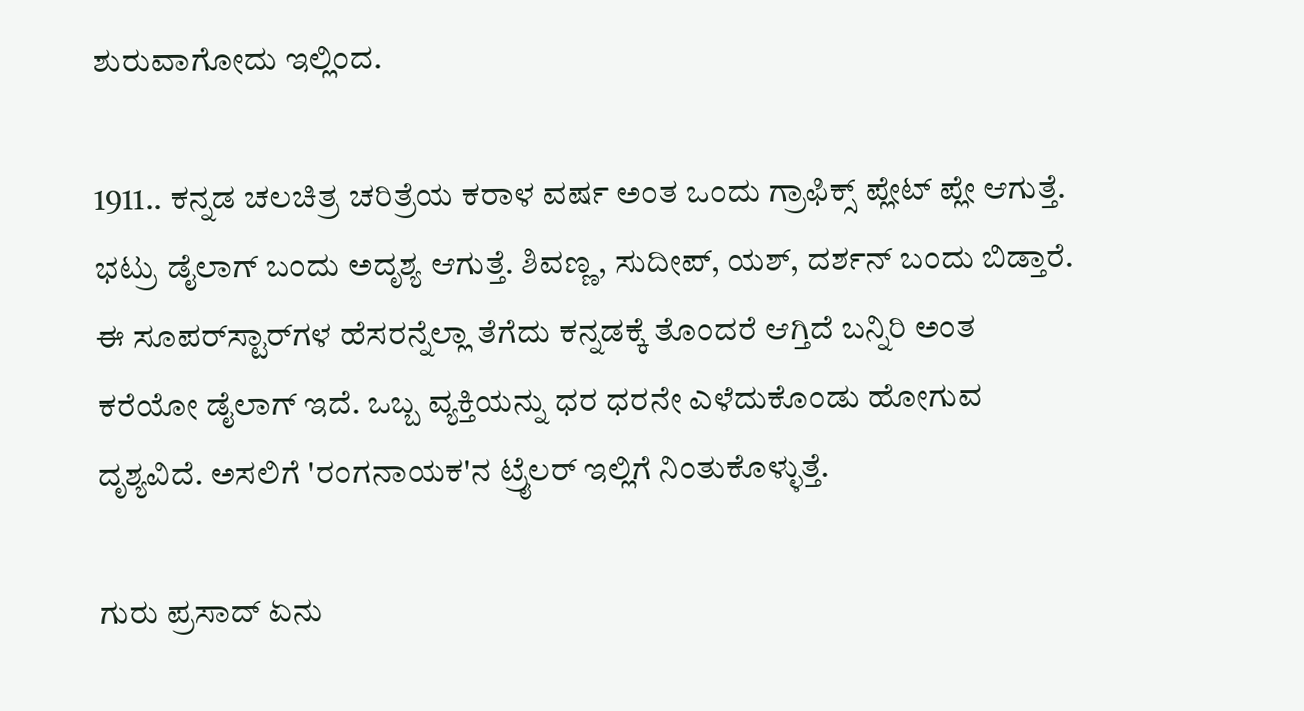ಶುರುವಾಗೋದು ಇಲ್ಲಿಂದ.

1911.. ಕನ್ನಡ ಚಲಚಿತ್ರ ಚರಿತ್ರೆಯ ಕರಾಳ ವರ್ಷ ಅಂತ ಒಂದು ಗ್ರಾಫಿಕ್ಸ್ ಪ್ಲೇಟ್ ಪ್ಲೇ ಆಗುತ್ತೆ. ಭಟ್ರು ಡೈಲಾಗ್ ಬಂದು ಅದೃಶ್ಯ ಆಗುತ್ತೆ. ಶಿವಣ್ಣ, ಸುದೀಪ್, ಯಶ್, ದರ್ಶನ್ ಬಂದು ಬಿಡ್ತಾರೆ. ಈ ಸೂಪರ್‌ಸ್ಟಾರ್‌ಗಳ ಹೆಸರನ್ನೆಲ್ಲಾ ತೆಗೆದು ಕನ್ನಡಕ್ಕೆ ತೊಂದರೆ ಆಗ್ತಿದೆ ಬನ್ನಿರಿ ಅಂತ ಕರೆಯೋ ಡೈಲಾಗ್ ಇದೆ. ಒಬ್ಬ ವ್ಯಕ್ತಿಯನ್ನು ಧರ ಧರನೇ ಎಳೆದುಕೊಂಡು ಹೋಗುವ ದೃಶ್ಯವಿದೆ. ಅಸಲಿಗೆ 'ರಂಗನಾಯಕ'ನ ಟ್ರೈಲರ್ ಇಲ್ಲಿಗೆ ನಿಂತುಕೊಳ್ಳುತ್ತೆ.

ಗುರು ಪ್ರಸಾದ್ ಏನು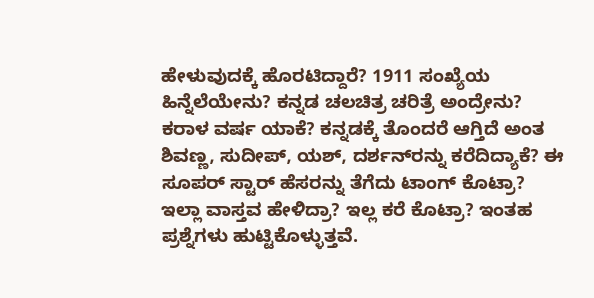ಹೇಳುವುದಕ್ಕೆ ಹೊರಟಿದ್ದಾರೆ? 1911 ಸಂಖ್ಯೆಯ ಹಿನ್ನೆಲೆಯೇನು? ಕನ್ನಡ ಚಲಚಿತ್ರ ಚರಿತ್ರೆ ಅಂದ್ರೇನು? ಕರಾಳ ವರ್ಷ ಯಾಕೆ? ಕನ್ನಡಕ್ಕೆ ತೊಂದರೆ ಆಗ್ತಿದೆ ಅಂತ ಶಿವಣ್ಣ, ಸುದೀಪ್, ಯಶ್, ದರ್ಶನ್‌ರನ್ನು ಕರೆದಿದ್ಯಾಕೆ? ಈ ಸೂಪರ್ ಸ್ಟಾರ್ ಹೆಸರನ್ನು ತೆಗೆದು ಟಾಂಗ್ ಕೊಟ್ರಾ? ಇಲ್ಲಾ ವಾಸ್ತವ ಹೇಳಿದ್ರಾ? ಇಲ್ಲ ಕರೆ ಕೊಟ್ರಾ? ಇಂತಹ ಪ್ರಶ್ನೆಗಳು ಹುಟ್ಟಿಕೊಳ್ಳುತ್ತವೆ.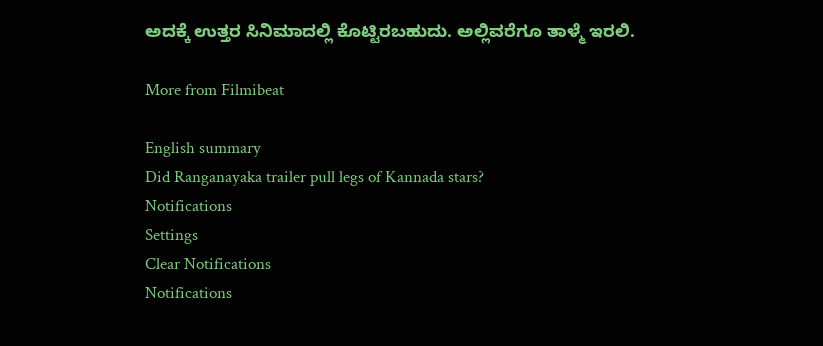ಅದಕ್ಕೆ ಉತ್ತರ ಸಿನಿಮಾದಲ್ಲಿ ಕೊಟ್ಟಿರಬಹುದು. ಅಲ್ಲಿವರೆಗೂ ತಾಳ್ಮೆ ಇರಲಿ.

More from Filmibeat

English summary
Did Ranganayaka trailer pull legs of Kannada stars?
Notifications
Settings
Clear Notifications
Notifications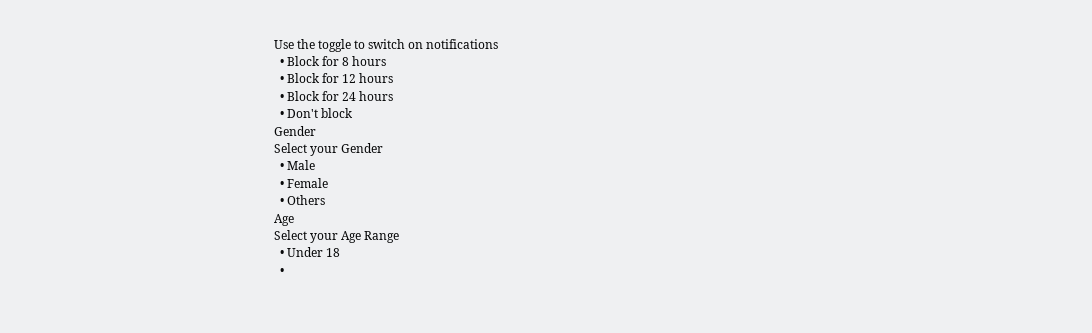Use the toggle to switch on notifications
  • Block for 8 hours
  • Block for 12 hours
  • Block for 24 hours
  • Don't block
Gender
Select your Gender
  • Male
  • Female
  • Others
Age
Select your Age Range
  • Under 18
  •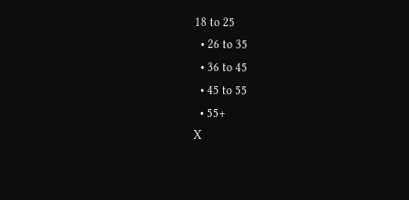18 to 25
  • 26 to 35
  • 36 to 45
  • 45 to 55
  • 55+
X